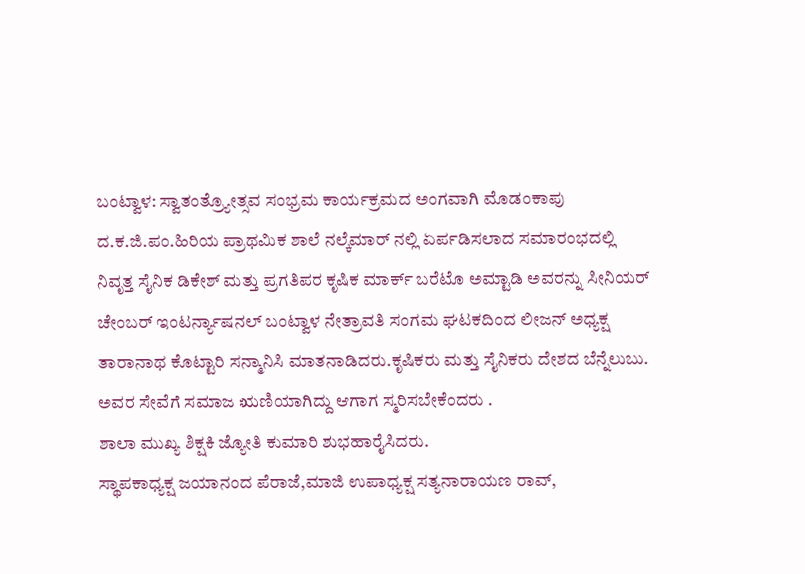ಬಂಟ್ವಾಳ: ಸ್ವಾತಂತ್ರ್ಯೋತ್ಸವ ಸಂಭ್ರಮ ಕಾರ್ಯಕ್ರಮದ ಅಂಗವಾಗಿ ಮೊಡಂಕಾಪು ದ.ಕ.ಜಿ.ಪಂ.ಹಿರಿಯ ಪ್ರಾಥಮಿಕ ಶಾಲೆ ನಲ್ಕೆಮಾರ್ ನಲ್ಲಿ ಏರ್ಪಡಿಸಲಾದ ಸಮಾರಂಭದಲ್ಲಿ ನಿವೃತ್ತ ಸೈನಿಕ ಡಿಕೇಶ್ ಮತ್ತು ಪ್ರಗತಿಪರ ಕೃಷಿಕ ಮಾರ್ಕ್ ಬರೆಟೊ ಅಮ್ಟಾಡಿ ಅವರನ್ನು ಸೀನಿಯರ್ ಚೇಂಬರ್ ಇಂಟರ್ನ್ಯಾಷನಲ್ ಬಂಟ್ವಾಳ ನೇತ್ರಾವತಿ ಸಂಗಮ ಘಟಕದಿಂದ ಲೀಜನ್ ಅಧ್ಯಕ್ಷ ತಾರಾನಾಥ ಕೊಟ್ಟಾರಿ ಸನ್ಮಾನಿಸಿ ಮಾತನಾಡಿದರು.ಕೃಷಿಕರು ಮತ್ತು ಸೈನಿಕರು ದೇಶದ ಬೆನ್ನೆಲುಬು. ಅವರ ಸೇವೆಗೆ ಸಮಾಜ ಋಣಿಯಾಗಿದ್ದು ಆಗಾಗ ಸ್ಮರಿಸಬೇಕೆಂದರು .
ಶಾಲಾ ಮುಖ್ಯ ಶಿಕ್ಷಕಿ ಜ್ಯೋತಿ ಕುಮಾರಿ ಶುಭಹಾರೈಸಿದರು.
ಸ್ಥಾಪಕಾಧ್ಯಕ್ಷ ಜಯಾನಂದ ಪೆರಾಜೆ,ಮಾಜಿ ಉಪಾಧ್ಯಕ್ಷ ಸತ್ಯನಾರಾಯಣ ರಾವ್,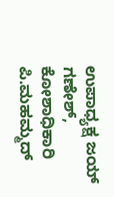ಉಪಾಧ್ಯಕ್ಷ ಜಯ್ ಗಣೇಶ್, ಕೋಶಾಧಿಕಾರಿ ಪಿ.ಮಹಮ್ಮದ್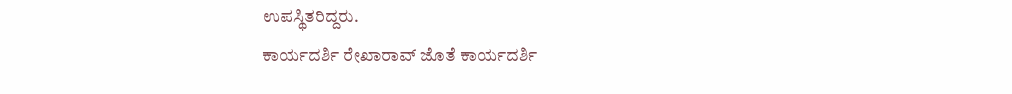ಉಪಸ್ಥಿತರಿದ್ದರು.
ಕಾರ್ಯದರ್ಶಿ ರೇಖಾರಾವ್ ಜೊತೆ ಕಾರ್ಯದರ್ಶಿ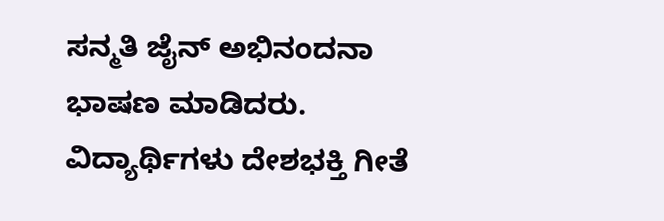ಸನ್ಮತಿ ಜೈನ್ ಅಭಿನಂದನಾ ಭಾಷಣ ಮಾಡಿದರು. ವಿದ್ಯಾರ್ಥಿಗಳು ದೇಶಭಕ್ತಿ ಗೀತೆ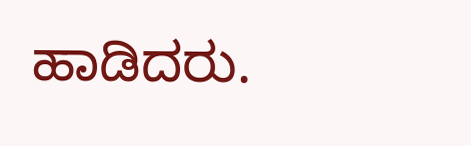ಹಾಡಿದರು.